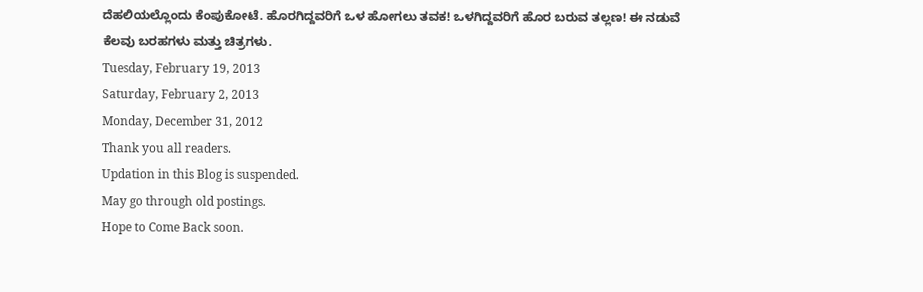ದೆಹಲಿಯಲ್ಲೊಂದು ಕೆಂಪುಕೋಟೆ. ಹೊರಗಿದ್ದವರಿಗೆ ಒಳ ಹೋಗಲು ತವಕ! ಒಳಗಿದ್ದವರಿಗೆ ಹೊರ ಬರುವ ತಲ್ಲಣ! ಈ ನಡುವೆ ಕೆಲವು ಬರಹಗಳು ಮತ್ತು ಚಿತ್ರಗಳು.
Tuesday, February 19, 2013
Saturday, February 2, 2013
Monday, December 31, 2012
Thank you all readers.
Updation in this Blog is suspended.
May go through old postings.
Hope to Come Back soon.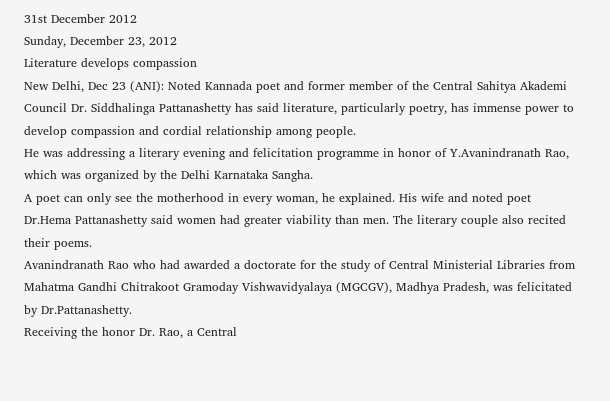31st December 2012
Sunday, December 23, 2012
Literature develops compassion
New Delhi, Dec 23 (ANI): Noted Kannada poet and former member of the Central Sahitya Akademi Council Dr. Siddhalinga Pattanashetty has said literature, particularly poetry, has immense power to develop compassion and cordial relationship among people.
He was addressing a literary evening and felicitation programme in honor of Y.Avanindranath Rao, which was organized by the Delhi Karnataka Sangha.
A poet can only see the motherhood in every woman, he explained. His wife and noted poet Dr.Hema Pattanashetty said women had greater viability than men. The literary couple also recited their poems.
Avanindranath Rao who had awarded a doctorate for the study of Central Ministerial Libraries from Mahatma Gandhi Chitrakoot Gramoday Vishwavidyalaya (MGCGV), Madhya Pradesh, was felicitated by Dr.Pattanashetty.
Receiving the honor Dr. Rao, a Central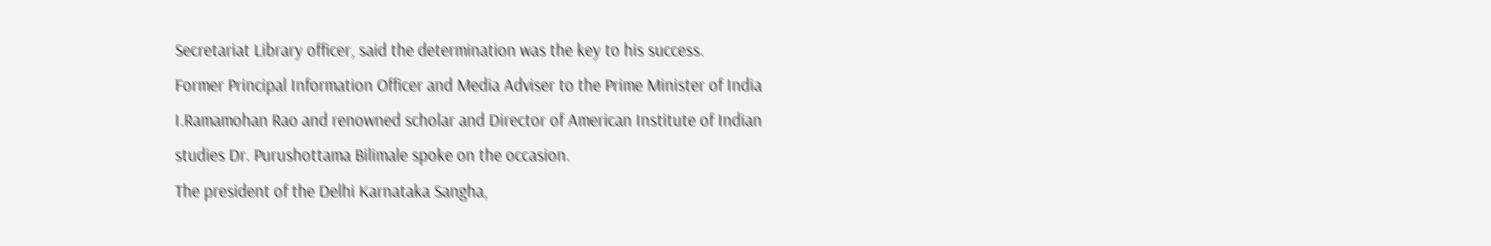Secretariat Library officer, said the determination was the key to his success.
Former Principal Information Officer and Media Adviser to the Prime Minister of India I.Ramamohan Rao and renowned scholar and Director of American Institute of Indian studies Dr. Purushottama Bilimale spoke on the occasion.
The president of the Delhi Karnataka Sangha,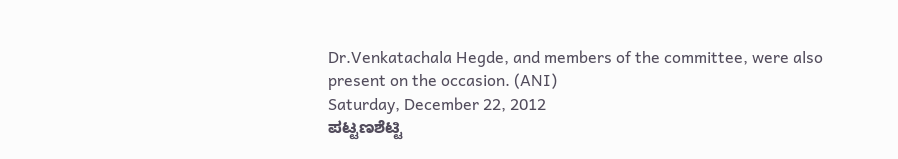Dr.Venkatachala Hegde, and members of the committee, were also present on the occasion. (ANI)
Saturday, December 22, 2012
ಪಟ್ಟಣಶೆಟ್ಟಿ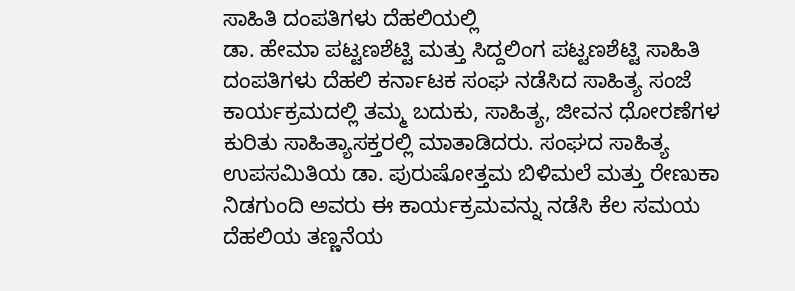ಸಾಹಿತಿ ದಂಪತಿಗಳು ದೆಹಲಿಯಲ್ಲಿ
ಡಾ. ಹೇಮಾ ಪಟ್ಟಣಶೆಟ್ಟಿ ಮತ್ತು ಸಿದ್ದಲಿಂಗ ಪಟ್ಟಣಶೆಟ್ಟಿ ಸಾಹಿತಿ ದಂಪತಿಗಳು ದೆಹಲಿ ಕರ್ನಾಟಕ ಸಂಘ ನಡೆಸಿದ ಸಾಹಿತ್ಯ ಸಂಜೆ ಕಾರ್ಯಕ್ರಮದಲ್ಲಿ ತಮ್ಮ ಬದುಕು, ಸಾಹಿತ್ಯ, ಜೀವನ ಧೋರಣೆಗಳ ಕುರಿತು ಸಾಹಿತ್ಯಾಸಕ್ತರಲ್ಲಿ ಮಾತಾಡಿದರು. ಸಂಘದ ಸಾಹಿತ್ಯ ಉಪಸಮಿತಿಯ ಡಾ. ಪುರುಷೋತ್ತಮ ಬಿಳಿಮಲೆ ಮತ್ತು ರೇಣುಕಾ ನಿಡಗುಂದಿ ಅವರು ಈ ಕಾರ್ಯಕ್ರಮವನ್ನು ನಡೆಸಿ ಕೆಲ ಸಮಯ ದೆಹಲಿಯ ತಣ್ಣನೆಯ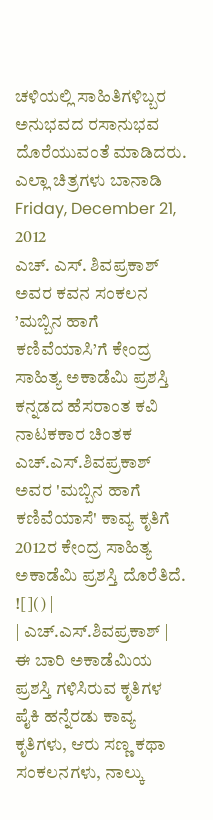ಚಳಿಯಲ್ಲಿ ಸಾಹಿತಿಗಳಿಬ್ಬರ ಅನುಭವದ ರಸಾನುಭವ ದೊರೆಯುವಂತೆ ಮಾಡಿದರು.
ಎಲ್ಲಾ ಚಿತ್ರಗಳು ಬಾನಾಡಿ
Friday, December 21, 2012
ಎಚ್. ಎಸ್. ಶಿವಪ್ರಕಾಶ್ ಅವರ ಕವನ ಸಂಕಲನ ’ಮಬ್ಬಿನ ಹಾಗೆ ಕಣಿವೆಯಾಸಿ’ಗೆ ಕೇಂದ್ರ ಸಾಹಿತ್ಯ ಅಕಾಡೆಮಿ ಪ್ರಶಸ್ತಿ
ಕನ್ನಡದ ಹೆಸರಾಂತ ಕವಿ ನಾಟಕಕಾರ ಚಿಂತಕ ಎಚ್.ಎಸ್.ಶಿವಪ್ರಕಾಶ್ ಅವರ 'ಮಬ್ಬಿನ ಹಾಗೆ ಕಣಿವೆಯಾಸೆ' ಕಾವ್ಯ ಕೃತಿಗೆ 2012ರ ಕೇಂದ್ರ ಸಾಹಿತ್ಯ ಅಕಾಡೆಮಿ ಪ್ರಶಸ್ತಿ ದೊರೆತಿದೆ.
![]() |
| ಎಚ್.ಎಸ್.ಶಿವಪ್ರಕಾಶ್ |
ಈ ಬಾರಿ ಅಕಾಡೆಮಿಯ ಪ್ರಶಸ್ತಿ ಗಳಿಸಿರುವ ಕೃತಿಗಳ ಪೈಕಿ ಹನ್ನೆರಡು ಕಾವ್ಯ ಕೃತಿಗಳು, ಆರು ಸಣ್ಣ ಕಥಾ ಸಂಕಲನಗಳು, ನಾಲ್ಕು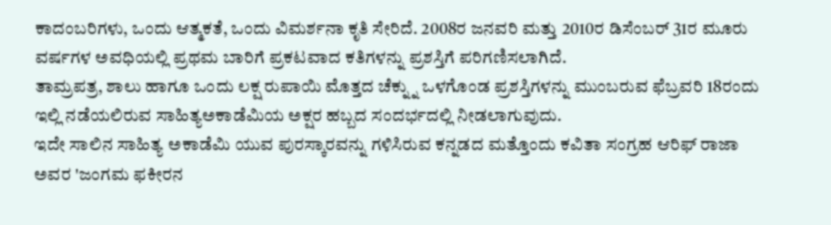ಕಾದಂಬರಿಗಳು, ಒಂದು ಆತ್ಮಕತೆ, ಒಂದು ವಿಮರ್ಶನಾ ಕೃತಿ ಸೇರಿದೆ. 2008ರ ಜನವರಿ ಮತ್ತು 2010ರ ಡಿಸೆಂಬರ್ 31ರ ಮೂರು ವರ್ಷಗಳ ಅವಧಿಯಲ್ಲಿ ಪ್ರಥಮ ಬಾರಿಗೆ ಪ್ರಕಟವಾದ ಕತಿಗಳನ್ನು ಪ್ರಶಸ್ತಿಗೆ ಪರಿಗಣಿಸಲಾಗಿದೆ.
ತಾಮ್ರಪತ್ರ, ಶಾಲು ಹಾಗೂ ಒಂದು ಲಕ್ಷ ರುಪಾಯಿ ಮೊತ್ತದ ಚೆಕ್ನ್ನು ಒಳಗೊಂಡ ಪ್ರಶಸ್ತಿಗಳನ್ನು ಮುಂಬರುವ ಫೆಬ್ರವರಿ 18ರಂದು ಇಲ್ಲಿ ನಡೆಯಲಿರುವ ಸಾಹಿತ್ಯಅಕಾಡೆಮಿಯ ಅಕ್ಷರ ಹಬ್ಬದ ಸಂದರ್ಭದಲ್ಲಿ ನೀಡಲಾಗುವುದು.
ಇದೇ ಸಾಲಿನ ಸಾಹಿತ್ಯ ಅಕಾಡೆಮಿ ಯುವ ಪುರಸ್ಕಾರವನ್ನು ಗಳಿಸಿರುವ ಕನ್ನಡದ ಮತ್ತೊಂದು ಕವಿತಾ ಸಂಗ್ರಹ ಆರಿಫ್ ರಾಜಾ ಅವರ 'ಜಂಗಮ ಫಕೀರನ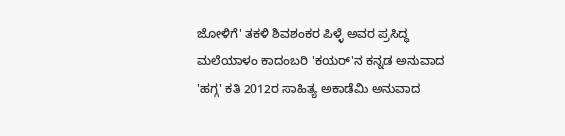ಜೋಳಿಗೆ' ತಕಳಿ ಶಿವಶಂಕರ ಪಿಳ್ಳೆ ಅವರ ಪ್ರಸಿದ್ಧ ಮಲೆಯಾಳಂ ಕಾದಂಬರಿ 'ಕಯರ್'ನ ಕನ್ನಡ ಅನುವಾದ 'ಹಗ್ಗ' ಕತಿ 2012ರ ಸಾಹಿತ್ಯ ಅಕಾಡೆಮಿ ಅನುವಾದ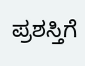ಪ್ರಶಸ್ತಿಗೆ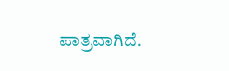ಪಾತ್ರವಾಗಿದೆ.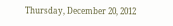Thursday, December 20, 2012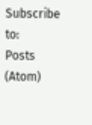Subscribe to:
Posts (Atom)